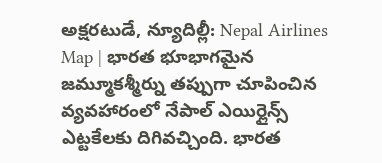అక్షరటుడే, న్యూదిల్లీ: Nepal Airlines Map | భారత భూభాగమైన జమ్మూకశ్మీర్ను తప్పుగా చూపించిన వ్యవహారంలో నేపాల్ ఎయిర్లైన్స్ ఎట్టకేలకు దిగివచ్చింది. భారత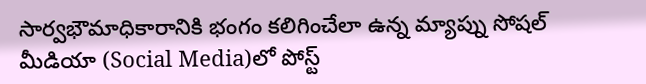సార్వభౌమాధికారానికి భంగం కలిగించేలా ఉన్న మ్యాప్ను సోషల్ మీడియా (Social Media)లో పోస్ట్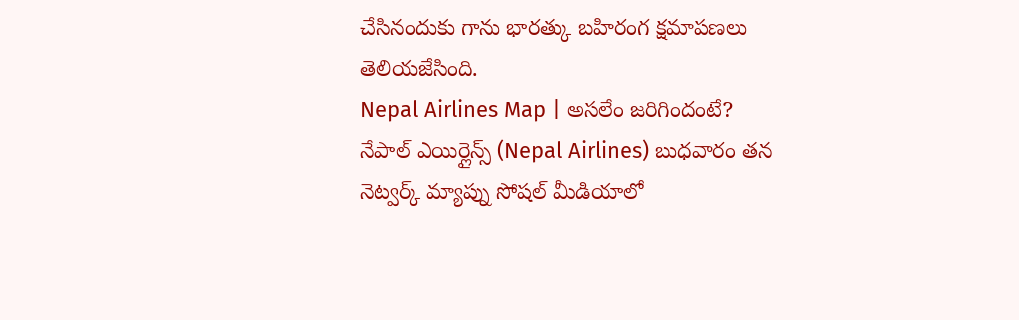చేసినందుకు గాను భారత్కు బహిరంగ క్షమాపణలు తెలియజేసింది.
Nepal Airlines Map | అసలేం జరిగిందంటే?
నేపాల్ ఎయిర్లైన్స్ (Nepal Airlines) బుధవారం తన నెట్వర్క్ మ్యాప్ను సోషల్ మీడియాలో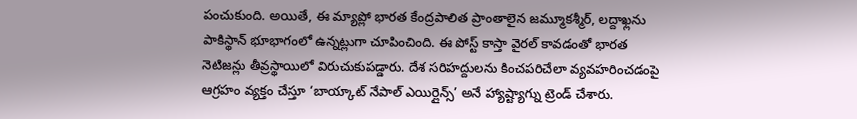పంచుకుంది. అయితే, ఈ మ్యాప్లో భారత కేంద్రపాలిత ప్రాంతాలైన జమ్మూకశ్మీర్, లద్దాఖ్లను పాకిస్థాన్ భూభాగంలో ఉన్నట్లుగా చూపించింది. ఈ పోస్ట్ కాస్తా వైరల్ కావడంతో భారత నెటిజన్లు తీవ్రస్థాయిలో విరుచుకుపడ్డారు. దేశ సరిహద్దులను కించపరిచేలా వ్యవహరించడంపై ఆగ్రహం వ్యక్తం చేస్తూ ‘బాయ్కాట్ నేపాల్ ఎయిర్లైన్స్’ అనే హ్యాష్ట్యాగ్ను ట్రెండ్ చేశారు.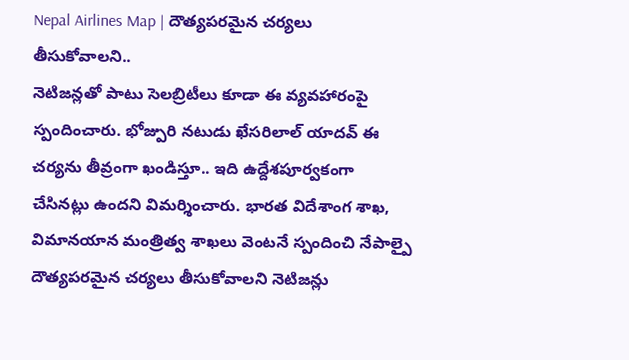Nepal Airlines Map | దౌత్యపరమైన చర్యలు తీసుకోవాలని..
నెటిజన్లతో పాటు సెలబ్రిటీలు కూడా ఈ వ్యవహారంపై స్పందించారు. భోజ్పురి నటుడు ఖేసరిలాల్ యాదవ్ ఈ చర్యను తీవ్రంగా ఖండిస్తూ.. ఇది ఉద్దేశపూర్వకంగా చేసినట్లు ఉందని విమర్శించారు. భారత విదేశాంగ శాఖ, విమానయాన మంత్రిత్వ శాఖలు వెంటనే స్పందించి నేపాల్పై దౌత్యపరమైన చర్యలు తీసుకోవాలని నెటిజన్లు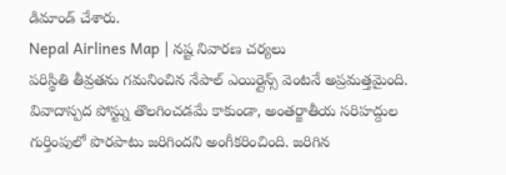డిమాండ్ చేశారు.
Nepal Airlines Map | నష్ట నివారణ చర్యలు
పరిస్థితి తీవ్రతను గమనించిన నేపాల్ ఎయిర్లైన్స్ వెంటనే అప్రమత్తమైంది. వివాదాస్పద పోస్ట్ను తొలగించడమే కాకుండా, అంతర్జాతీయ సరిహద్దుల గుర్తింపులో పొరపాటు జరిగిందని అంగీకరించింది. జరిగిన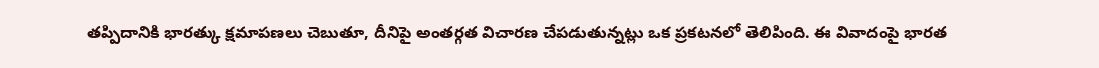తప్పిదానికి భారత్కు క్షమాపణలు చెబుతూ, దీనిపై అంతర్గత విచారణ చేపడుతున్నట్లు ఒక ప్రకటనలో తెలిపింది. ఈ వివాదంపై భారత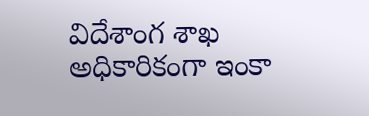విదేశాంగ శాఖ అధికారికంగా ఇంకా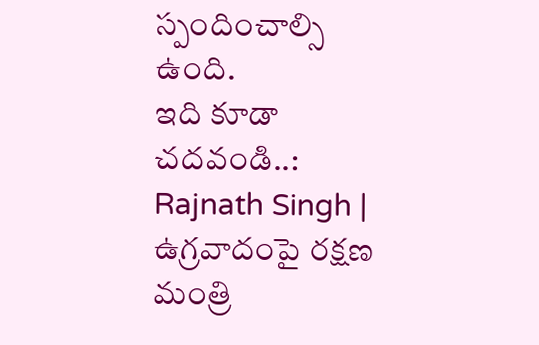స్పందించాల్సి ఉంది.
ఇది కూడా చదవండి..: Rajnath Singh | ఉగ్రవాదంపై రక్షణ మంత్రి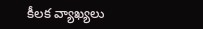కీలక వ్యాఖ్యలు